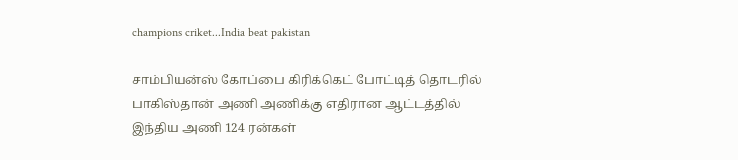champions criket...India beat pakistan

சாம்பியன்ஸ் கோப்பை கிரிக்கெட் போட்டித் தொடரில் பாகிஸ்தான் அணி அணிக்கு எதிரான ஆட்டத்தில் இந்திய அணி 124 ரன்கள்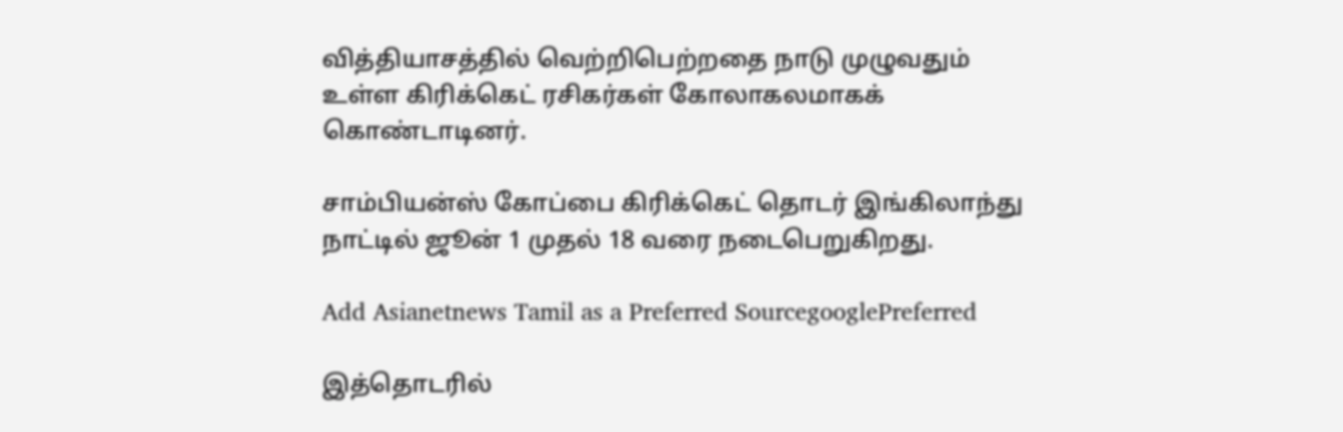வித்தியாசத்தில் வெற்றிபெற்றதை நாடு முழுவதும் உள்ள கிரிக்கெட் ரசிகர்கள் கோலாகலமாகக் கொண்டாடினர்.

சாம்பியன்ஸ் கோப்பை கிரிக்கெட் தொடர் இங்கிலாந்து நாட்டில் ஜூன் 1 முதல் 18 வரை நடைபெறுகிறது.

Add Asianetnews Tamil as a Preferred SourcegooglePreferred

இத்தொடரில்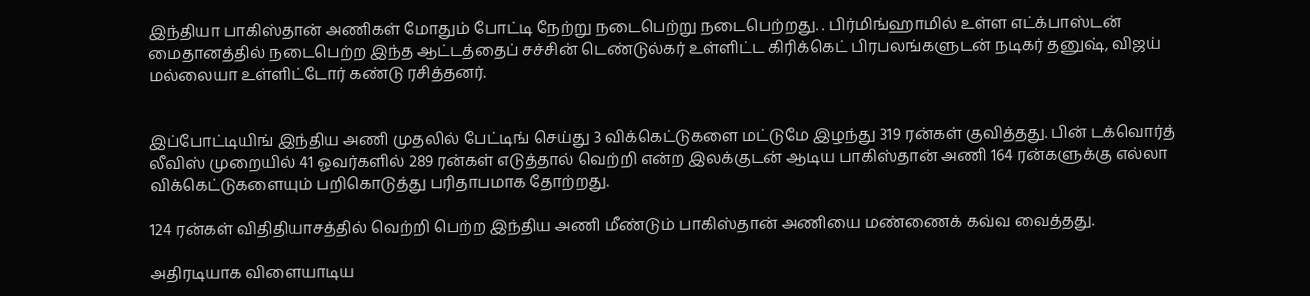இந்தியா பாகிஸ்தான் அணிகள் மோதும் போட்டி நேற்று நடைபெற்று நடைபெற்றது. . பிர்மிங்ஹாமில் உள்ள எட்க்பாஸ்டன் மைதானத்தில் நடைபெற்ற இந்த ஆட்டத்தைப் சச்சின் டெண்டுல்கர் உள்ளிட்ட கிரிக்கெட் பிரபலங்களுடன் நடிகர் தனுஷ், விஜய் மல்லையா உள்ளிட்டோர் கண்டு ரசித்தனர்.


இப்போட்டியிங் இந்திய அணி முதலில் பேட்டிங் செய்து 3 விக்கெட்டுகளை மட்டுமே இழந்து 319 ரன்கள் குவித்தது. பின் டக்வொர்த் லீவிஸ் முறையில் 41 ஓவர்களில் 289 ரன்கள் எடுத்தால் வெற்றி என்ற இலக்குடன் ஆடிய பாகிஸ்தான் அணி 164 ரன்களுக்கு எல்லா விக்கெட்டுகளையும் பறிகொடுத்து பரிதாபமாக தோற்றது.

124 ரன்கள் விதிதியாசத்தில் வெற்றி பெற்ற இந்திய அணி மீண்டும் பாகிஸ்தான் அணியை மண்ணைக் கவ்வ வைத்தது.

அதிரடியாக விளையாடிய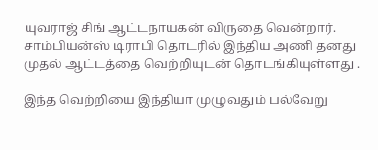யுவராஜ் சிங் ஆட்டநாயகன் விருதை வென்றார். சாம்பியன்ஸ் டிராபி தொடரில் இந்திய அணி தனது முதல் ஆட்டத்தை வெற்றியுடன் தொடங்கியுள்ளது .

இந்த வெற்றியை இந்தியா முழுவதும் பல்வேறு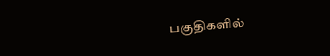பகுதிகளில்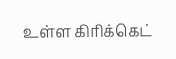உள்ள கிரிக்கெட்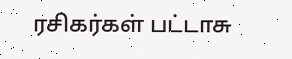ரசிகர்கள் பட்டாசு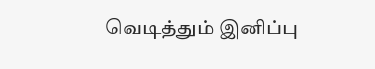வெடித்தும் இனிப்பு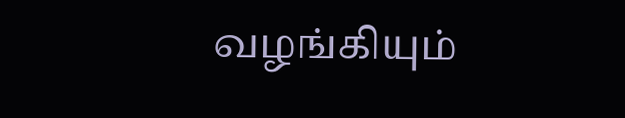வழங்கியும்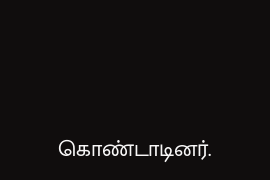கொண்டாடினர்.